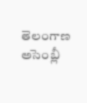తెలంగాణ అసెంబ్లీ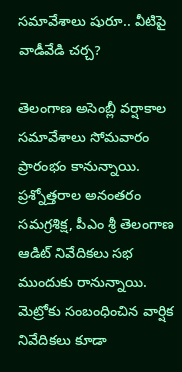సమావేశాలు షురూ.. వీటిపై వాడీవేడి చర్చ?

తెలంగాణ అసెంబ్లీ వర్షాకాల సమావేశాలు సోమవారం ప్రారంభం కానున్నాయి. ప్రశ్నోత్తరాల అనంతరం సమగ్రశిక్ష, పీఎం శ్రీ తెలంగాణ ఆడిట్‌ నివేదికలు సభ ముందుకు రానున్నాయి. మెట్రోకు సంబంధించిన వార్షిక నివేదికలు కూడా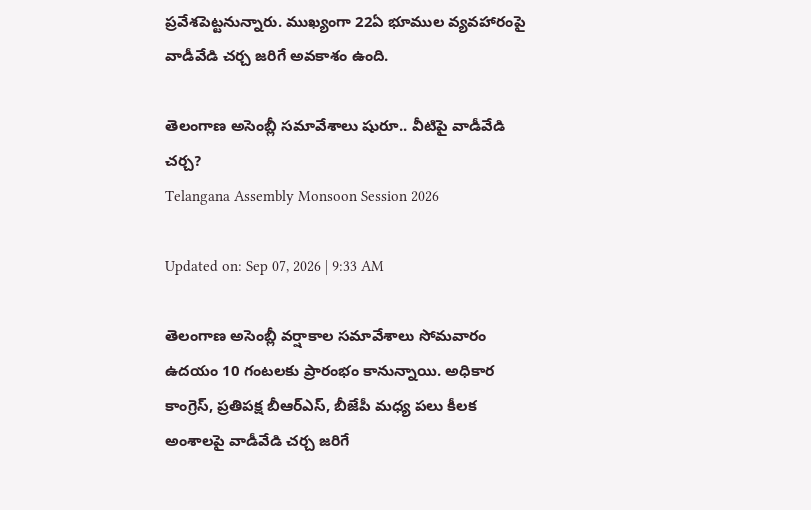ప్రవేశపెట్టనున్నారు. ముఖ్యంగా 22ఏ భూముల వ్యవహారంపై వాడీవేడి చర్చ జరిగే అవకాశం ఉంది.

తెలంగాణ అసెంబ్లీ సమావేశాలు షురూ.. వీటిపై వాడీవేడి చర్చ?
Telangana Assembly Monsoon Session 2026

Updated on: Sep 07, 2026 | 9:33 AM

తెలంగాణ అసెంబ్లీ వర్షాకాల సమావేశాలు సోమవారం ఉదయం 10 గంటలకు ప్రారంభం కానున్నాయి. అధికార కాంగ్రెస్‌, ప్రతిపక్ష బీఆర్‌ఎస్‌, బీజేపీ మధ్య పలు కీలక అంశాలపై వాడీవేడి చర్చ జరిగే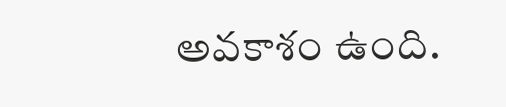అవకాశం ఉంది.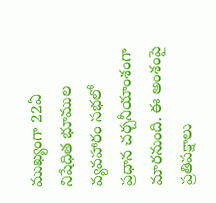ముఖ్యంగా 22ఏ నిషేధిత భూముల వ్యవహారం సభలో ప్రధాన చర్చనీయాంశంగా మారనుంది. ఈ అంశంపై ప్రతిపక్షాలు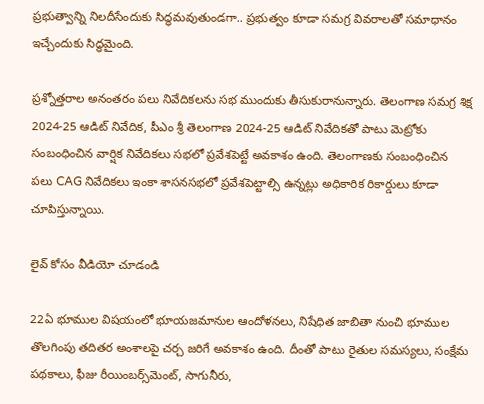ప్రభుత్వాన్ని నిలదీసేందుకు సిద్ధమవుతుండగా.. ప్రభుత్వం కూడా సమగ్ర వివరాలతో సమాధానం ఇచ్చేందుకు సిద్ధమైంది.

ప్రశ్నోత్తరాల అనంతరం పలు నివేదికలను సభ ముందుకు తీసుకురానున్నారు. తెలంగాణ సమగ్ర శిక్ష 2024-25 ఆడిట్‌ నివేదిక, పీఎం శ్రీ తెలంగాణ 2024-25 ఆడిట్‌ నివేదికతో పాటు మెట్రోకు సంబంధించిన వార్షిక నివేదికలు సభలో ప్రవేశపెట్టే అవకాశం ఉంది. తెలంగాణకు సంబంధించిన పలు CAG నివేదికలు ఇంకా శాసనసభలో ప్రవేశపెట్టాల్సి ఉన్నట్లు అధికారిక రికార్డులు కూడా చూపిస్తున్నాయి.

లైవ్ కోసం వీడియో చూడండి

22ఏ భూముల విషయంలో భూయజమానుల ఆందోళనలు, నిషేధిత జాబితా నుంచి భూముల తొలగింపు తదితర అంశాలపై చర్చ జరిగే అవకాశం ఉంది. దీంతో పాటు రైతుల సమస్యలు, సంక్షేమ పథకాలు, ఫీజు రీయింబర్స్‌మెంట్‌, సాగునీరు,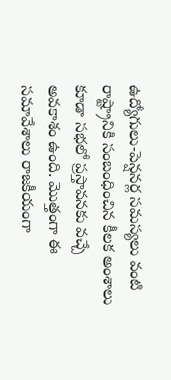ఉద్యోగులు-పెన్షనర్ల సమస్యలు వంటి రాష్ట్రానికి సంబంధించిన కీలక అంశాలు కూడా సభలో ప్రస్తావనకు వచ్చే అవకాశం ఉంది. మొత్తంగా ఈ సమావేశాలు రాజకీయంగా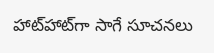హాట్‌హాట్‌గా సాగే సూచనలు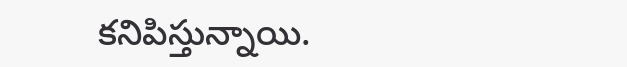కనిపిస్తున్నాయి.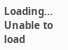Loading...
Unable to load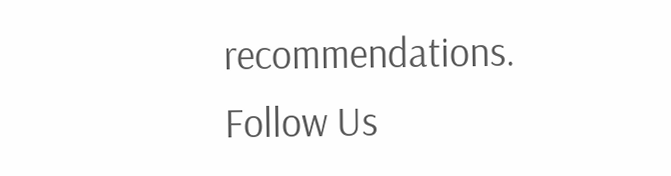recommendations.
Follow Us